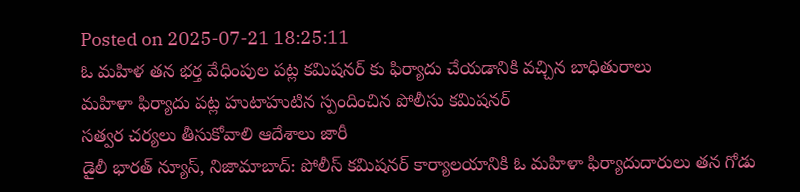Posted on 2025-07-21 18:25:11
ఓ మహిళ తన భర్త వేధింపుల పట్ల కమిషనర్ కు ఫిర్యాదు చేయడానికి వచ్చిన బాధితురాలు
మహిళా ఫిర్యాదు పట్ల హుటాహుటిన స్పందించిన పోలీసు కమిషనర్
సత్వర చర్యలు తీసుకోవాలి ఆదేశాలు జారీ
డైలీ భారత్ న్యూస్, నిజామాబాద్: పోలీస్ కమిషనర్ కార్యాలయానికి ఓ మహిళా ఫిర్యాదుదారులు తన గోడు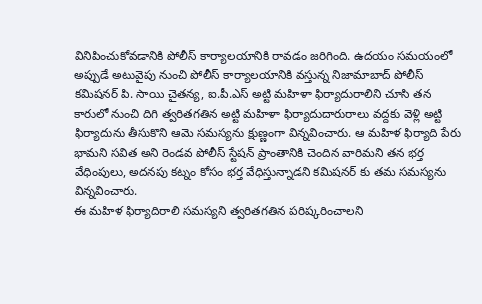వినిపించుకోవడానికి పోలీస్ కార్యాలయానికి రావడం జరిగింది. ఉదయం సమయంలో అప్పుడే అటువైపు నుంచి పోలీస్ కార్యాలయానికి వస్తున్న నిజామాబాద్ పోలీస్ కమిషనర్ పి. సాయి చైతన్య, ఐ.పీ.ఎస్ అట్టి మహిళా ఫిర్యాదురాలిని చూసి తన కారులో నుంచి దిగి త్వరితగతిన అట్టి మహిళా ఫిర్యాదుదారురాలు వద్దకు వెళ్లి అట్టి ఫిర్యాదును తీసుకొని ఆమె సమస్యను క్షుణ్ణంగా విన్నవించారు. ఆ మహిళ ఫిర్యాది పేరు భామని సవిత అని రెండవ పోలీస్ స్టేషన్ ప్రాంతానికి చెందిన వారిమని తన భర్త వేధింపులు, అదనపు కట్నం కోసం భర్త వేధిస్తున్నాడని కమిషనర్ కు తమ సమస్యను విన్నవించారు.
ఈ మహిళ ఫిర్యాదిరాలి సమస్యని త్వరితగతిన పరిష్కరించాలని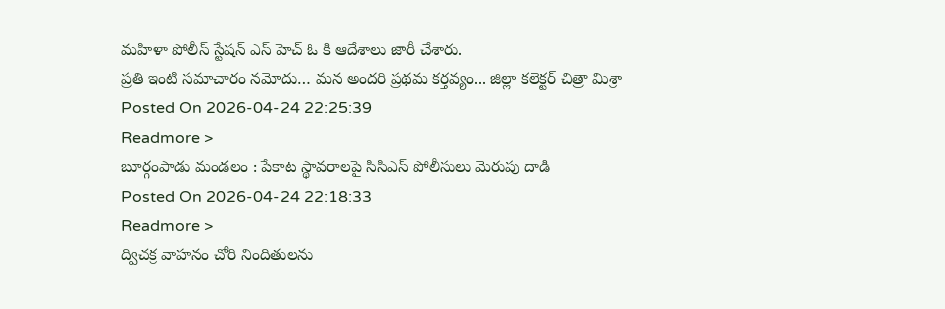మహిళా పోలీస్ స్టేషన్ ఎస్ హెచ్ ఓ కి ఆదేశాలు జారీ చేశారు.
ప్రతి ఇంటి సమాచారం నమోదు… మన అందరి ప్రథమ కర్తవ్యం... జిల్లా కలెక్టర్ చిత్రా మిశ్రా
Posted On 2026-04-24 22:25:39
Readmore >
బూర్గంపాడు మండలం : పేకాట స్థావరాలపై సిసిఎస్ పోలీసులు మెరుపు దాడి
Posted On 2026-04-24 22:18:33
Readmore >
ద్విచక్ర వాహనం చోరి నిందితులను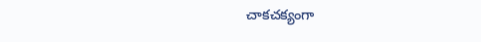చాకచక్యంగా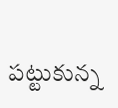పట్టుకున్న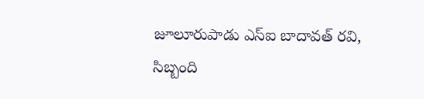జూలూరుపాడు ఎస్ఐ బాదావత్ రవి, సిబ్బంది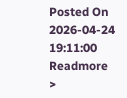Posted On 2026-04-24 19:11:00
Readmore >